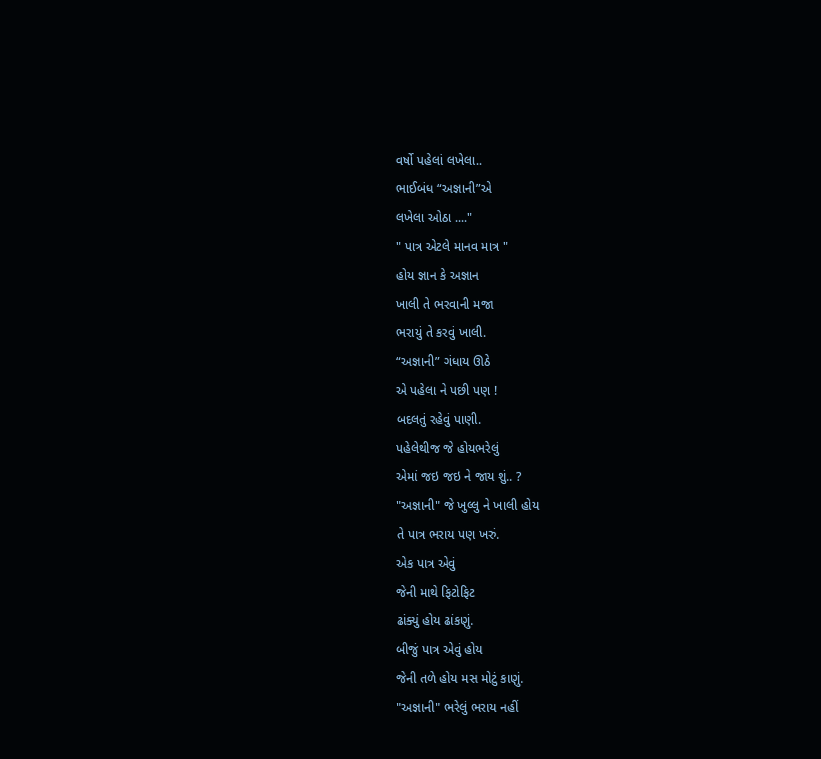વર્ષો પહેલાં લખેલા..
ભાઈબંધ “અજ્ઞાની”એ
લખેલા ઓઠા ...."
" પાત્ર એટલે માનવ માત્ર "
હોય જ્ઞાન કે અજ્ઞાન
ખાલી તે ભરવાની મજા
ભરાયું તે કરવું ખાલી.
“અજ્ઞાની” ગંધાય ઊઠે
એ પહેલા ને પછી પણ !
બદલતું રહેવું પાણી.
પહેલેથીજ જે હોયભરેલું
એમાં જઇ જઇ ને જાય શું.. ?
"અજ્ઞાની" જે ખુલ્લુ ને ખાલી હોય
તે પાત્ર ભરાય પણ ખરું.
એક પાત્ર એવું
જેની માથે ફિટોફિટ
ઢાંક્યું હોય ઢાંકણું.
બીજું પાત્ર એવું હોય
જેની તળે હોય મસ મોટું કાણું.
"અજ્ઞાની" ભરેલું ભરાય નહીં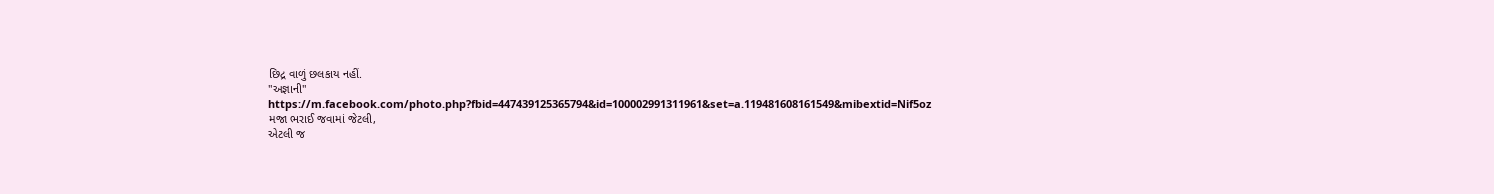છિદ્ર વાળું છલકાય નહીં.
"અજ્ઞાની"
https://m.facebook.com/photo.php?fbid=447439125365794&id=100002991311961&set=a.119481608161549&mibextid=Nif5oz
મજા ભરાઈ જવામાં જેટલી,
એટલી જ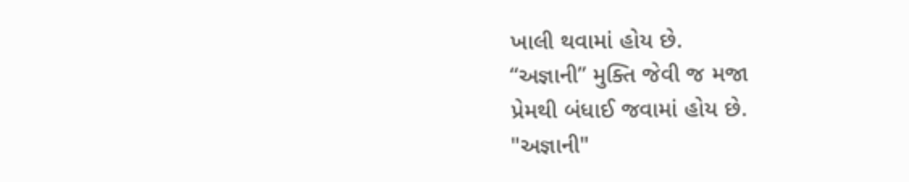ખાલી થવામાં હોય છે.
“અજ્ઞાની” મુક્તિ જેવી જ મજા
પ્રેમથી બંધાઈ જવામાં હોય છે.
"અજ્ઞાની"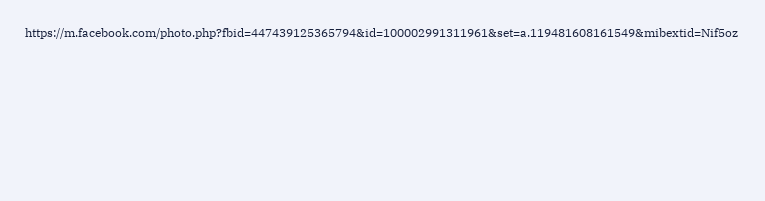https://m.facebook.com/photo.php?fbid=447439125365794&id=100002991311961&set=a.119481608161549&mibextid=Nif5oz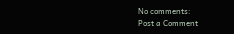No comments:
Post a Comment